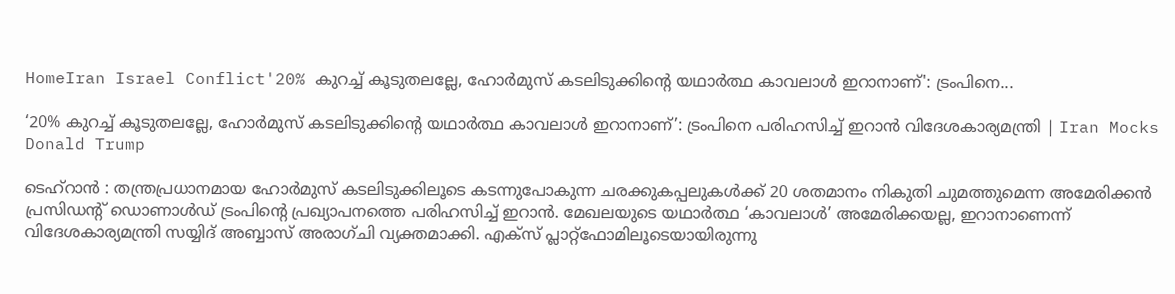HomeIran Israel Conflict'20% കുറച്ച് കൂടുതലല്ലേ, ഹോർമുസ് കടലിടുക്കിൻ്റെ യഥാർത്ഥ കാവലാൾ ഇറാനാണ്': ട്രംപിനെ...

‘20% കുറച്ച് കൂടുതലല്ലേ, ഹോർമുസ് കടലിടുക്കിൻ്റെ യഥാർത്ഥ കാവലാൾ ഇറാനാണ്’: ട്രംപിനെ പരിഹസിച്ച് ഇറാൻ വിദേശകാര്യമന്ത്രി | Iran Mocks Donald Trump

ടെഹ്‌റാൻ : തന്ത്രപ്രധാനമായ ഹോർമുസ് കടലിടുക്കിലൂടെ കടന്നുപോകുന്ന ചരക്കുകപ്പലുകൾക്ക് 20 ശതമാനം നികുതി ചുമത്തുമെന്ന അമേരിക്കൻ പ്രസിഡന്റ് ഡൊണാൾഡ് ട്രംപിന്റെ പ്രഖ്യാപനത്തെ പരിഹസിച്ച് ഇറാൻ. മേഖലയുടെ യഥാർത്ഥ ‘കാവലാൾ’ അമേരിക്കയല്ല, ഇറാനാണെന്ന് വിദേശകാര്യമന്ത്രി സയ്യിദ് അബ്ബാസ് അരാഗ്ചി വ്യക്തമാക്കി. എക്സ് പ്ലാറ്റ്‌ഫോമിലൂടെയായിരുന്നു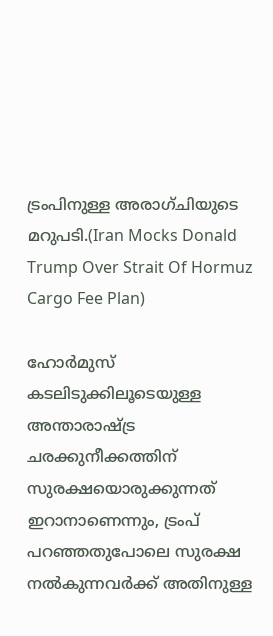ട്രംപിനുള്ള അരാഗ്ചിയുടെ മറുപടി.(Iran Mocks Donald Trump Over Strait Of Hormuz Cargo Fee Plan)

ഹോർമുസ് കടലിടുക്കിലൂടെയുള്ള അന്താരാഷ്ട്ര ചരക്കുനീക്കത്തിന് സുരക്ഷയൊരുക്കുന്നത് ഇറാനാണെന്നും, ട്രംപ് പറഞ്ഞതുപോലെ സുരക്ഷ നൽകുന്നവർക്ക് അതിനുള്ള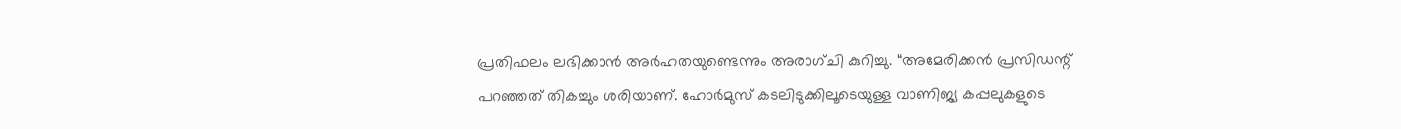പ്രതിഫലം ലഭിക്കാൻ അർഹതയുണ്ടെന്നും അരാഗ്ചി കുറിച്ചു. “അമേരിക്കൻ പ്രസിഡന്റ് പറഞ്ഞത് തികച്ചും ശരിയാണ്. ഹോർമുസ് കടലിടുക്കിലൂടെയുള്ള വാണിജ്യ കപ്പലുകളുടെ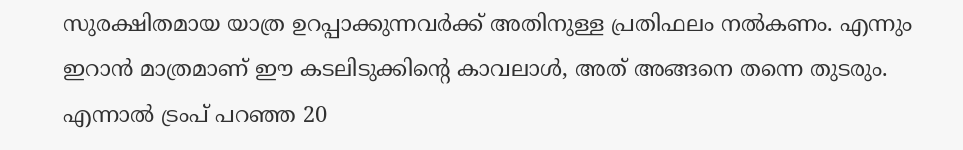സുരക്ഷിതമായ യാത്ര ഉറപ്പാക്കുന്നവർക്ക് അതിനുള്ള പ്രതിഫലം നൽകണം. എന്നും ഇറാൻ മാത്രമാണ് ഈ കടലിടുക്കിന്റെ കാവലാൾ, അത് അങ്ങനെ തന്നെ തുടരും. എന്നാൽ ട്രംപ് പറഞ്ഞ 20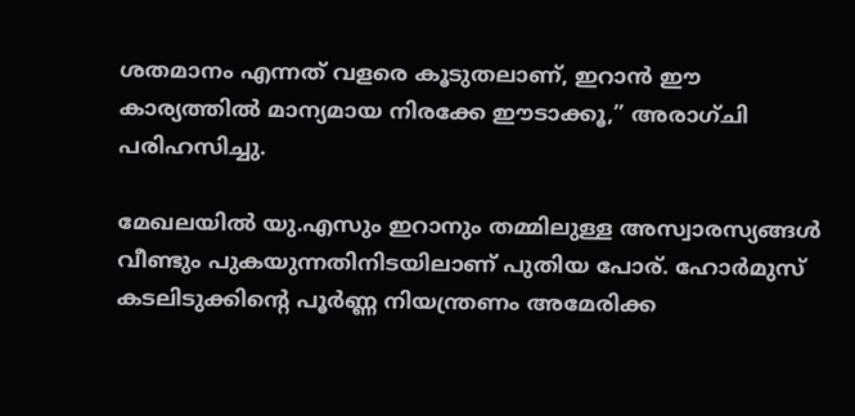ശതമാനം എന്നത് വളരെ കൂടുതലാണ്, ഇറാൻ ഈ കാര്യത്തിൽ മാന്യമായ നിരക്കേ ഈടാക്കൂ,” അരാഗ്ചി പരിഹസിച്ചു.

മേഖലയിൽ യു.എസും ഇറാനും തമ്മിലുള്ള അസ്വാരസ്യങ്ങൾ വീണ്ടും പുകയുന്നതിനിടയിലാണ് പുതിയ പോര്. ഹോർമുസ് കടലിടുക്കിന്റെ പൂർണ്ണ നിയന്ത്രണം അമേരിക്ക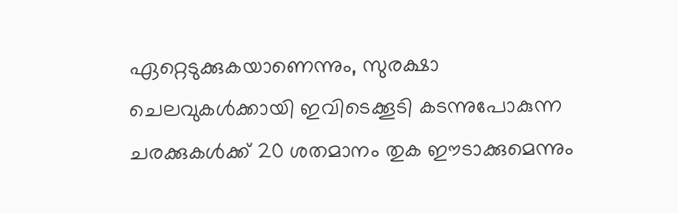ഏറ്റെടുക്കുകയാണെന്നും, സുരക്ഷാ ചെലവുകൾക്കായി ഇവിടെക്കൂടി കടന്നുപോകുന്ന ചരക്കുകൾക്ക് 20 ശതമാനം തുക ഈടാക്കുമെന്നും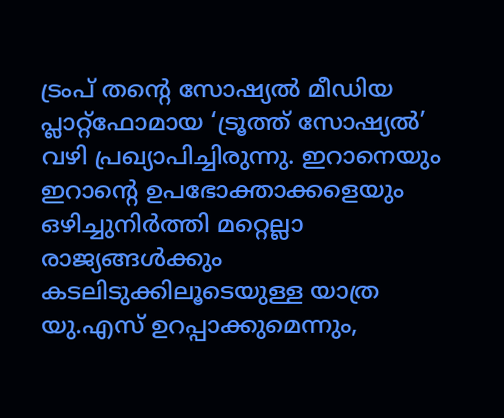ട്രംപ് തന്റെ സോഷ്യൽ മീഡിയ പ്ലാറ്റ്‌ഫോമായ ‘ട്രൂത്ത് സോഷ്യൽ’ വഴി പ്രഖ്യാപിച്ചിരുന്നു. ഇറാനെയും ഇറാന്റെ ഉപഭോക്താക്കളെയും ഒഴിച്ചുനിർത്തി മറ്റെല്ലാ രാജ്യങ്ങൾക്കും കടലിടുക്കിലൂടെയുള്ള യാത്ര യു.എസ് ഉറപ്പാക്കുമെന്നും,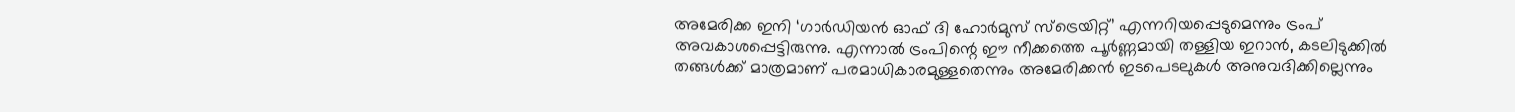അമേരിക്ക ഇനി ‘ഗാർഡിയൻ ഓഫ് ദി ഹോർമുസ് സ്ട്രെയിറ്റ്’ എന്നറിയപ്പെടുമെന്നും ട്രംപ് അവകാശപ്പെട്ടിരുന്നു. എന്നാൽ ട്രംപിന്റെ ഈ നീക്കത്തെ പൂർണ്ണമായി തള്ളിയ ഇറാൻ, കടലിടുക്കിൽ തങ്ങൾക്ക് മാത്രമാണ് പരമാധികാരമുള്ളതെന്നും അമേരിക്കൻ ഇടപെടലുകൾ അനുവദിക്കില്ലെന്നും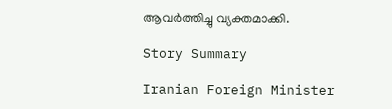ആവർത്തിച്ചു വ്യക്തമാക്കി.

Story Summary

Iranian Foreign Minister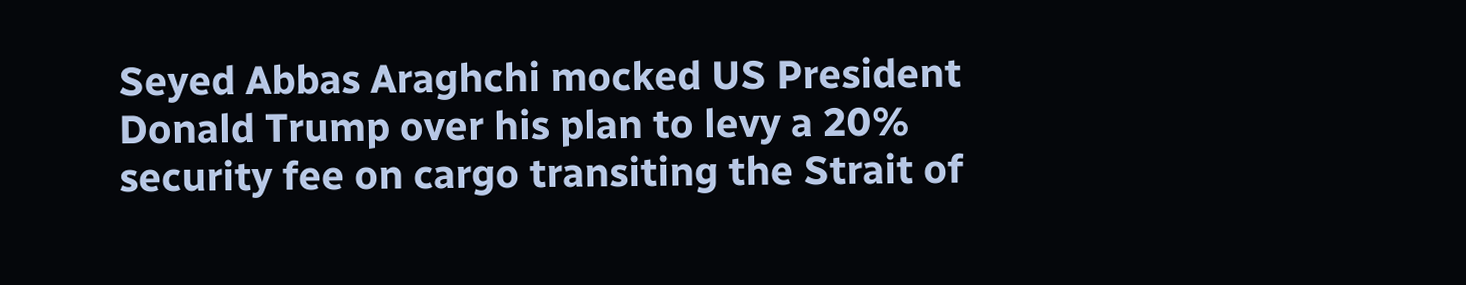Seyed Abbas Araghchi mocked US President Donald Trump over his plan to levy a 20% security fee on cargo transiting the Strait of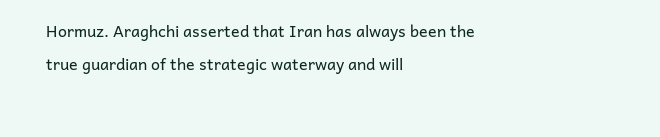Hormuz. Araghchi asserted that Iran has always been the true guardian of the strategic waterway and will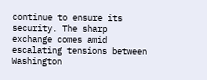continue to ensure its security. The sharp exchange comes amid escalating tensions between Washington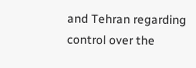and Tehran regarding control over the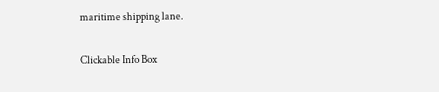maritime shipping lane.

Clickable Info Box